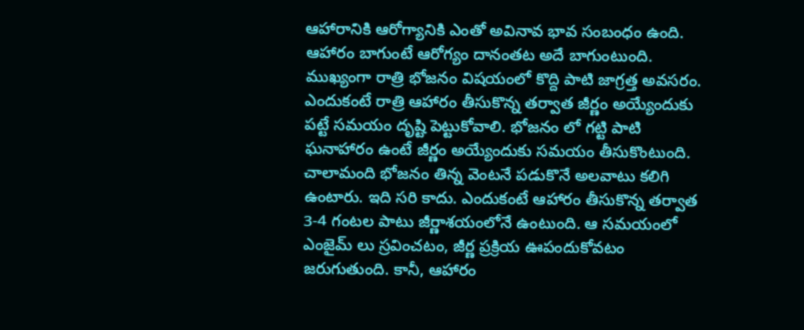ఆహారానికి ఆరోగ్యానికి ఎంతో అవినావ భావ సంబంధం ఉంది. ఆహారం బాగుంటే ఆరోగ్యం దానంతట అదే బాగుంటుంది. ముఖ్యంగా రాత్రి భోజనం విషయంలో కొద్ది పాటి జాగ్రత్త అవసరం. ఎందుకంటే రాత్రి ఆహారం తీసుకొన్న తర్వాత జీర్ణం అయ్యేందుకు పట్టే సమయం దృష్టి పెట్టుకోవాలి. భోజనం లో గట్టి పాటి ఘనాహారం ఉంటే జీర్ణం అయ్యేందుకు సమయం తీసుకొంటుంది. చాలామంది భోజనం తిన్న వెంటనే పడుకొనే అలవాటు కలిగి ఉంటారు. ఇది సరి కాదు. ఎందుకంటే ఆహారం తీసుకొన్న తర్వాత 3-4 గంటల పాటు జీర్ణాశయంలోనే ఉంటుంది. ఆ సమయంలో ఎంజైమ్ లు స్రవించటం, జీర్ణ ప్రక్రియ ఊపందుకోవటం జరుగుతుంది. కానీ, ఆహారం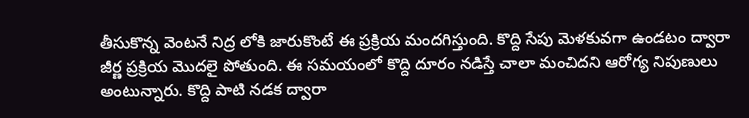తీసుకొన్న వెంటనే నిద్ర లోకి జారుకొంటే ఈ ప్రక్రియ మందగిస్తుంది. కొద్ది సేపు మెళకువగా ఉండటం ద్వారా జీర్ణ ప్రక్రియ మొదలై పోతుంది. ఈ సమయంలో కొద్ది దూరం నడిస్తే చాలా మంచిదని ఆరోగ్య నిపుణులు అంటున్నారు. కొద్ది పాటి నడక ద్వారా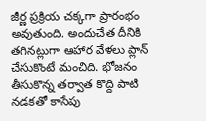జీర్ణ ప్రక్రియ చక్కగా ప్రారంభం అవుతుంది. అందుచేత దీనికి తగినట్లుగా ఆహార వేళలు ప్లాన్ చేసుకొంటే మంచిది. భోజనం తీసుకొన్న తర్వాత కొద్ది పాటి నడకతో కాసేపు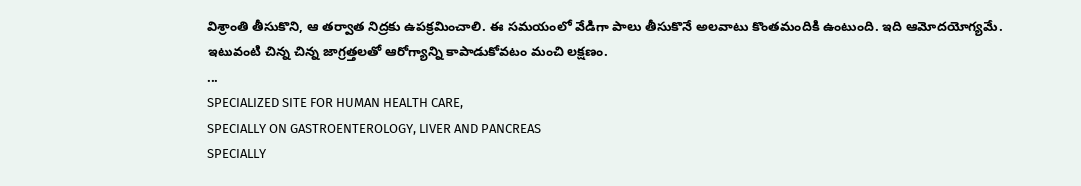విశ్రాంతి తీసుకొని, ఆ తర్వాత నిద్రకు ఉపక్రమించాలి. ఈ సమయంలో వేడిగా పాలు తీసుకొనే అలవాటు కొంతమందికి ఉంటుంది. ఇది ఆమోదయోగ్యమే. ఇటువంటి చిన్న చిన్న జాగ్రత్తలతో ఆరోగ్యాన్ని కాపాడుకోవటం మంచి లక్షణం.
...
SPECIALIZED SITE FOR HUMAN HEALTH CARE,
SPECIALLY ON GASTROENTEROLOGY, LIVER AND PANCREAS
SPECIALLY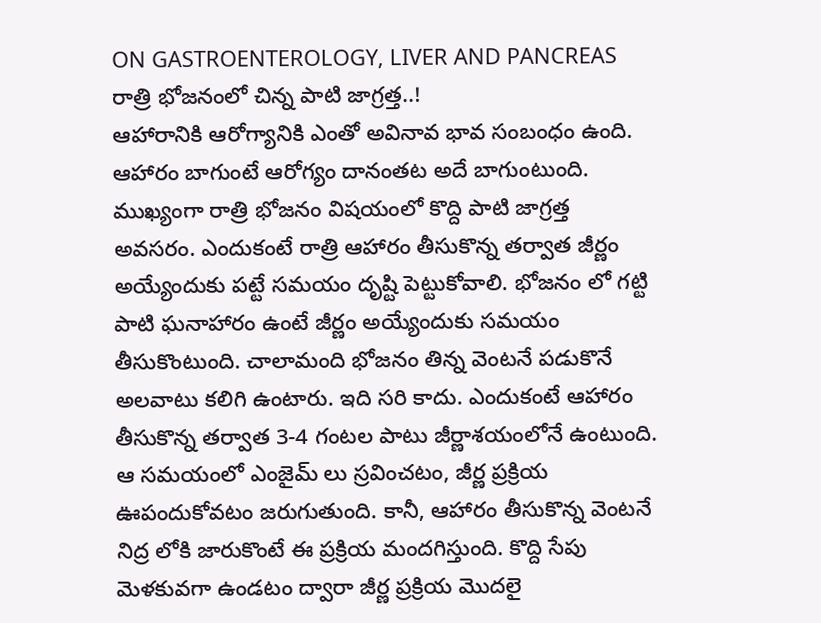ON GASTROENTEROLOGY, LIVER AND PANCREAS
రాత్రి భోజనంలో చిన్న పాటి జాగ్రత్త..!
ఆహారానికి ఆరోగ్యానికి ఎంతో అవినావ భావ సంబంధం ఉంది. ఆహారం బాగుంటే ఆరోగ్యం దానంతట అదే బాగుంటుంది. ముఖ్యంగా రాత్రి భోజనం విషయంలో కొద్ది పాటి జాగ్రత్త అవసరం. ఎందుకంటే రాత్రి ఆహారం తీసుకొన్న తర్వాత జీర్ణం అయ్యేందుకు పట్టే సమయం దృష్టి పెట్టుకోవాలి. భోజనం లో గట్టి పాటి ఘనాహారం ఉంటే జీర్ణం అయ్యేందుకు సమయం తీసుకొంటుంది. చాలామంది భోజనం తిన్న వెంటనే పడుకొనే అలవాటు కలిగి ఉంటారు. ఇది సరి కాదు. ఎందుకంటే ఆహారం తీసుకొన్న తర్వాత 3-4 గంటల పాటు జీర్ణాశయంలోనే ఉంటుంది. ఆ సమయంలో ఎంజైమ్ లు స్రవించటం, జీర్ణ ప్రక్రియ ఊపందుకోవటం జరుగుతుంది. కానీ, ఆహారం తీసుకొన్న వెంటనే నిద్ర లోకి జారుకొంటే ఈ ప్రక్రియ మందగిస్తుంది. కొద్ది సేపు మెళకువగా ఉండటం ద్వారా జీర్ణ ప్రక్రియ మొదలై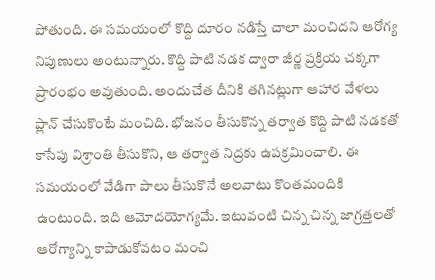పోతుంది. ఈ సమయంలో కొద్ది దూరం నడిస్తే చాలా మంచిదని ఆరోగ్య నిపుణులు అంటున్నారు. కొద్ది పాటి నడక ద్వారా జీర్ణ ప్రక్రియ చక్కగా ప్రారంభం అవుతుంది. అందుచేత దీనికి తగినట్లుగా ఆహార వేళలు ప్లాన్ చేసుకొంటే మంచిది. భోజనం తీసుకొన్న తర్వాత కొద్ది పాటి నడకతో కాసేపు విశ్రాంతి తీసుకొని, ఆ తర్వాత నిద్రకు ఉపక్రమించాలి. ఈ సమయంలో వేడిగా పాలు తీసుకొనే అలవాటు కొంతమందికి ఉంటుంది. ఇది ఆమోదయోగ్యమే. ఇటువంటి చిన్న చిన్న జాగ్రత్తలతో ఆరోగ్యాన్ని కాపాడుకోవటం మంచి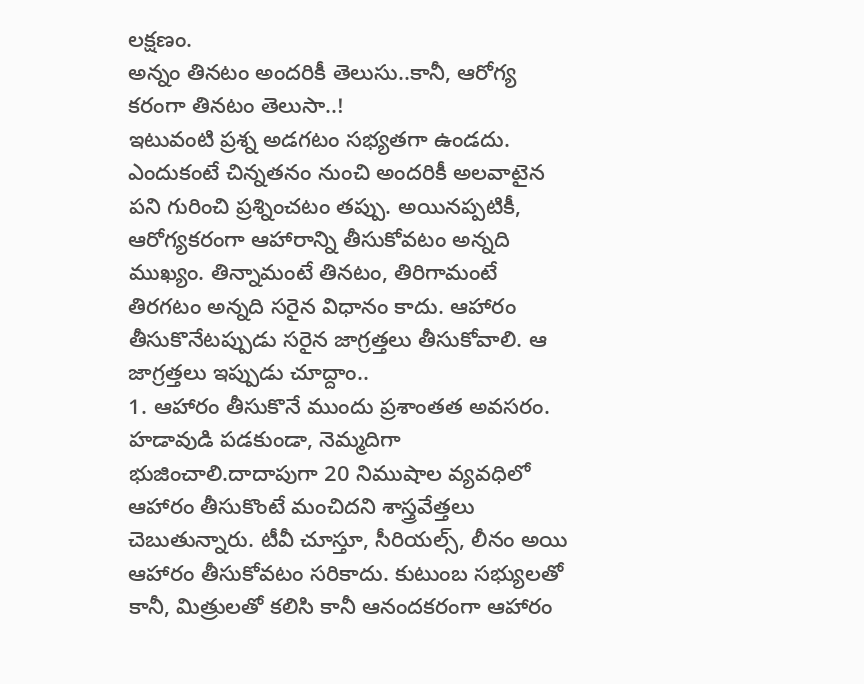లక్షణం.
అన్నం తినటం అందరికీ తెలుసు..కానీ, ఆరోగ్య కరంగా తినటం తెలుసా..!
ఇటువంటి ప్రశ్న అడగటం సభ్యతగా ఉండదు. ఎందుకంటే చిన్నతనం నుంచి అందరికీ అలవాటైన పని గురించి ప్రశ్నించటం తప్పు. అయినప్పటికీ, ఆరోగ్యకరంగా ఆహారాన్ని తీసుకోవటం అన్నది ముఖ్యం. తిన్నామంటే తినటం, తిరిగామంటే తిరగటం అన్నది సరైన విధానం కాదు. ఆహారం తీసుకొనేటప్పుడు సరైన జాగ్రత్తలు తీసుకోవాలి. ఆ జాగ్రత్తలు ఇప్పుడు చూద్దాం..
1. ఆహారం తీసుకొనే ముందు ప్రశాంతత అవసరం. హడావుడి పడకుండా, నెమ్మదిగా భుజించాలి.దాదాపుగా 20 నిముషాల వ్యవధిలో ఆహారం తీసుకొంటే మంచిదని శాస్త్రవేత్తలు చెబుతున్నారు. టీవీ చూస్తూ, సీరియల్స్, లీనం అయి ఆహారం తీసుకోవటం సరికాదు. కుటుంబ సభ్యులతో కానీ, మిత్రులతో కలిసి కానీ ఆనందకరంగా ఆహారం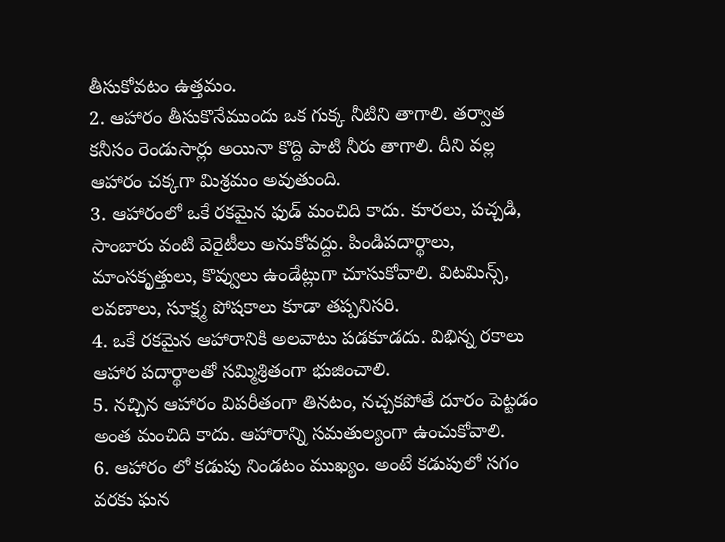తీసుకోవటం ఉత్తమం.
2. ఆహారం తీసుకొనేముందు ఒక గుక్క నీటిని తాగాలి. తర్వాత కనీసం రెండుసార్లు అయినా కొద్ది పాటి నీరు తాగాలి. దీని వల్ల ఆహారం చక్కగా మిశ్రమం అవుతుంది.
3. ఆహారంలో ఒకే రకమైన ఫుడ్ మంచిది కాదు. కూరలు, పచ్చడి, సాంబారు వంటి వెరైటీలు అనుకోవద్దు. పిండిపదార్థాలు, మాంసకృత్తులు, కొవ్వులు ఉండేట్లుగా చూసుకోవాలి. విటమిన్స్, లవణాలు, సూక్ష్మ పోషకాలు కూడా తప్పనిసరి.
4. ఒకే రకమైన ఆహారానికి అలవాటు పడకూడదు. విభిన్న రకాలు ఆహార పదార్థాలతో సమ్మిశ్రితంగా భుజించాలి.
5. నచ్చిన ఆహారం విపరీతంగా తినటం, నచ్చకపోతే దూరం పెట్టడం అంత మంచిది కాదు. ఆహారాన్ని సమతుల్యంగా ఉంచుకోవాలి.
6. ఆహారం లో కడుపు నిండటం ముఖ్యం. అంటే కడుపులో సగం వరకు ఘన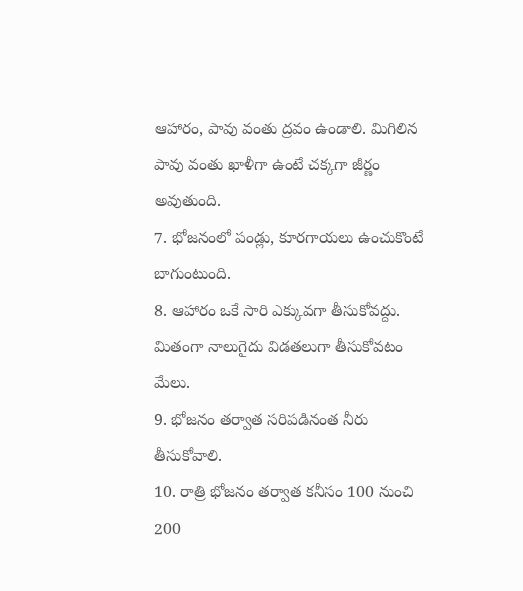ఆహారం, పావు వంతు ద్రవం ఉండాలి. మిగిలిన పావు వంతు ఖాళీగా ఉంటే చక్కగా జీర్ణం అవుతుంది.
7. భోజనంలో పండ్లు, కూరగాయలు ఉంచుకొంటే బాగుంటుంది.
8. ఆహారం ఒకే సారి ఎక్కువగా తీసుకోవద్దు. మితంగా నాలుగైదు విడతలుగా తీసుకోవటం మేలు.
9. భోజనం తర్వాత సరిపడినంత నీరు తీసుకోవాలి.
10. రాత్రి భోజనం తర్వాత కనీసం 100 నుంచి 200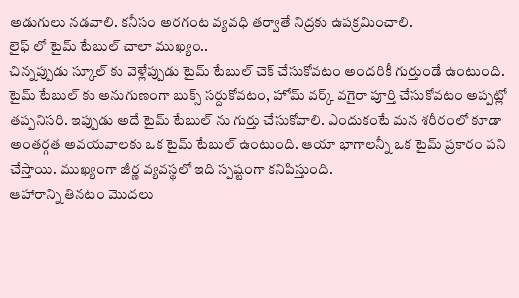అడుగులు నడవాలి. కనీసం అరగంట వ్యవధి తర్వాతే నిద్రకు ఉపక్రమించాలి.
లైఫ్ లో టైమ్ టేబుల్ చాలా ముఖ్యం..
చిన్నప్పుడు స్కూల్ కు వెళ్లేప్పుడు టైమ్ టేబుల్ చెక్ చేసుకోవటం అందరికీ గుర్తుండే ఉంటుంది. టైమ్ టేబుల్ కు అనుగుణంగా బుక్స్ సర్దుకోవటం, హోమ్ వర్క్ వగైరా పూర్తి చేసుకోవటం అప్పట్లో తప్పనిసరి. ఇప్పుడు అదే టైమ్ టేబుల్ ను గుర్తు చేసుకోవాలి. ఎందుకంటే మన శరీరంలో కూడా అంతర్గత అవయవాలకు ఒక టైమ్ టేబుల్ ఉంటుంది. ఆయా భాగాలన్నీ ఒక టైమ్ ప్రకారం పని చేస్తాయి. ముఖ్యంగా జీర్ణ వ్యవస్థలో ఇది స్పష్టంగా కనిపిస్తుంది.
ఆహారాన్ని తినటం మొదలు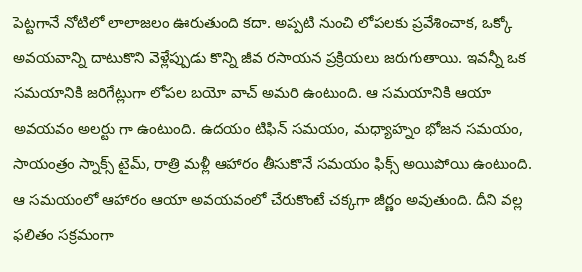పెట్టగానే నోటిలో లాలాజలం ఊరుతుంది కదా. అప్పటి నుంచి లోపలకు ప్రవేశించాక, ఒక్కో అవయవాన్ని దాటుకొని వెళ్లేప్పుడు కొన్ని జీవ రసాయన ప్రక్రియలు జరుగుతాయి. ఇవన్నీ ఒక సమయానికి జరిగేట్లుగా లోపల బయో వాచ్ అమరి ఉంటుంది. ఆ సమయానికి ఆయా అవయవం అలర్టు గా ఉంటుంది. ఉదయం టిఫిన్ సమయం, మధ్యాహ్నం భోజన సమయం, సాయంత్రం స్నాక్స్ టైమ్, రాత్రి మళ్లీ ఆహారం తీసుకొనే సమయం ఫిక్స్ అయిపోయి ఉంటుంది. ఆ సమయంలో ఆహారం ఆయా అవయవంలో చేరుకొంటే చక్కగా జీర్ణం అవుతుంది. దీని వల్ల ఫలితం సక్రమంగా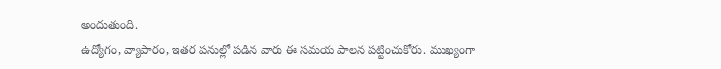అందుతుంది.
ఉద్యోగం, వ్యాపారం, ఇతర పనుల్లో పడిన వారు ఈ సమయ పాలన పట్టించుకోరు. ముఖ్యంగా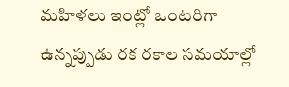మహిళలు ఇంట్లో ఒంటరిగా ఉన్నప్పుడు రక రకాల సమయాల్లో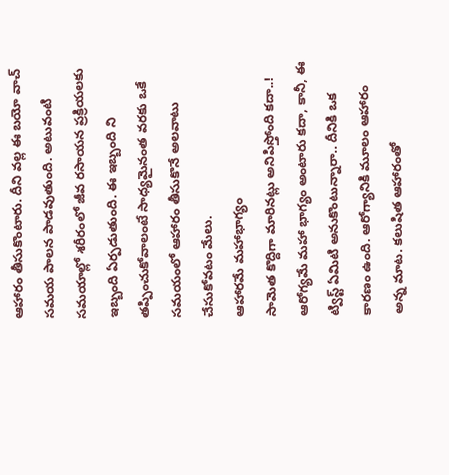ఆహారం తీసుకొంటారు. దీని వల్ల ఈ బయో వాచ్ సమయ పాలన పాడవుతుంది. అటువంటి సమయాల్లో శరీరంలో జీవ రసాయన ప్రక్రియలకు ఇబ్బంది ఏర్పడుతుంది. ఈ ఇబ్బంది ని తప్పించుకోవాలంటే సాధ్యమైనంత వరకు ఒకే సమయంలో ఆహారం తీసుకొనే అలవాటు చేసుకోవటం మేలు.
ఆహారమే మహాభాగ్యం
సామెత కొద్దిగా మారినట్లు అనిపిస్తోంది కదా..! ఆరోగ్యమే మహా భాగ్యం అంటారు కదా, కానీ, ఈ ట్విస్ట్ ఏమిటి అనుకొంటున్నారా.. దీనికి ఒక కారణం ఉంది. ఆరోగ్యానికి మూలం ఆహారం అన్న మాట. కలుషిత ఆహారంతో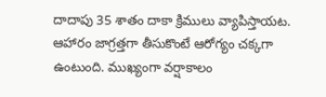దాదాపు 35 శాతం దాకా క్రిములు వ్యాపిస్తాయట. ఆహారం జాగ్రత్తగా తీసుకొంటే ఆరోగ్యం చక్కగా ఉంటుంది. ముఖ్యంగా వర్షాకాలం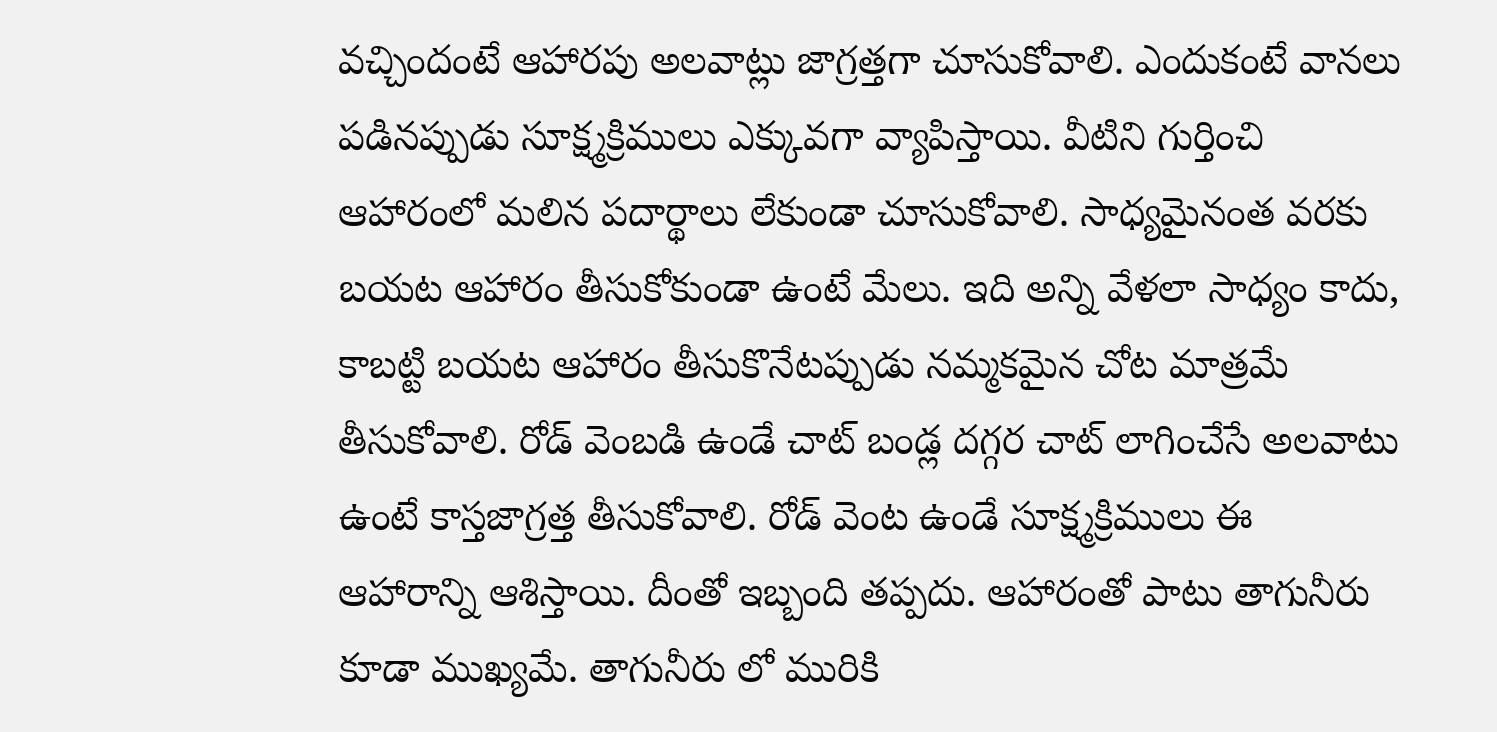వచ్చిందంటే ఆహారపు అలవాట్లు జాగ్రత్తగా చూసుకోవాలి. ఎందుకంటే వానలు పడినప్పుడు సూక్ష్మక్రిములు ఎక్కువగా వ్యాపిస్తాయి. వీటిని గుర్తించి ఆహారంలో మలిన పదార్థాలు లేకుండా చూసుకోవాలి. సాధ్యమైనంత వరకు బయట ఆహారం తీసుకోకుండా ఉంటే మేలు. ఇది అన్ని వేళలా సాధ్యం కాదు, కాబట్టి బయట ఆహారం తీసుకొనేటప్పుడు నమ్మకమైన చోట మాత్రమే తీసుకోవాలి. రోడ్ వెంబడి ఉండే చాట్ బండ్ల దగ్గర చాట్ లాగించేసే అలవాటు ఉంటే కాస్తజాగ్రత్త తీసుకోవాలి. రోడ్ వెంట ఉండే సూక్ష్మక్రిములు ఈ ఆహారాన్ని ఆశిస్తాయి. దీంతో ఇబ్బంది తప్పదు. ఆహారంతో పాటు తాగునీరు కూడా ముఖ్యమే. తాగునీరు లో మురికి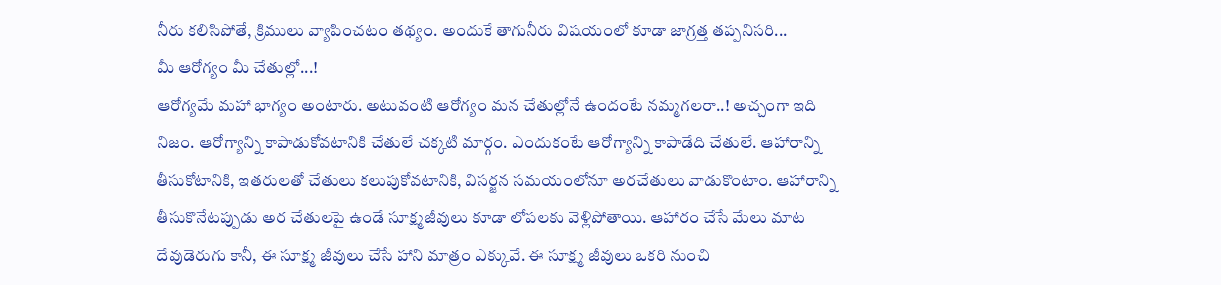నీరు కలిసిపోతే, క్రిములు వ్యాపించటం తథ్యం. అందుకే తాగునీరు విషయంలో కూడా జాగ్రత్త తప్పనిసరి...
మీ ఆరోగ్యం మీ చేతుల్లో...!
ఆరోగ్యమే మహా భాగ్యం అంటారు. అటువంటి ఆరోగ్యం మన చేతుల్లోనే ఉందంటే నమ్మగలరా..! అచ్చంగా ఇది నిజం. ఆరోగ్యాన్ని కాపాడుకోవటానికి చేతులే చక్కటి మార్గం. ఎందుకంటే ఆరోగ్యాన్ని కాపాడేది చేతులే. ఆహారాన్ని తీసుకోటానికి, ఇతరులతో చేతులు కలుపుకోవటానికి, విసర్జన సమయంలోనూ అరచేతులు వాడుకొంటాం. ఆహారాన్ని తీసుకొనేటప్పుడు అర చేతులపై ఉండే సూక్ష్మజీవులు కూడా లోపలకు వెళ్లిపోతాయి. ఆహారం చేసే మేలు మాట దేవుడెరుగు కానీ, ఈ సూక్ష్మ జీవులు చేసే హాని మాత్రం ఎక్కువే. ఈ సూక్ష్మ జీవులు ఒకరి నుంచి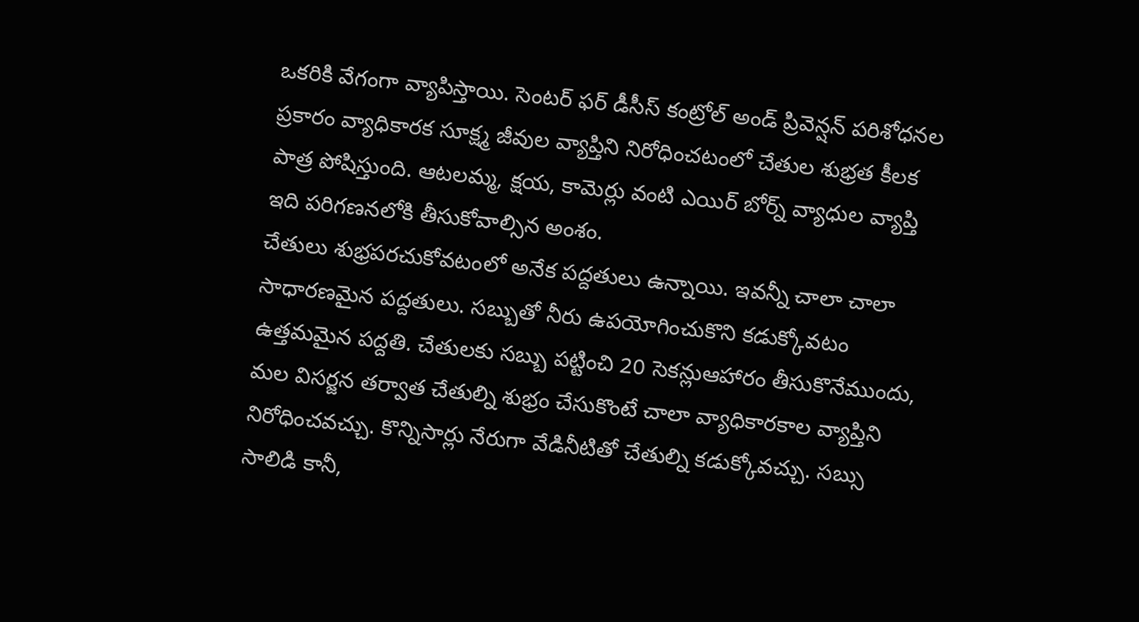ఒకరికి వేగంగా వ్యాపిస్తాయి. సెంటర్ ఫర్ డీసీస్ కంట్రోల్ అండ్ ప్రివెన్షన్ పరిశోధనల ప్రకారం వ్యాధికారక సూక్ష్మ జీవుల వ్యాప్తిని నిరోధించటంలో చేతుల శుభ్రత కీలక పాత్ర పోషిస్తుంది. ఆటలమ్మ, క్షయ, కామెర్లు వంటి ఎయిర్ బోర్న్ వ్యాధుల వ్యాప్తి ఇది పరిగణనలోకి తీసుకోవాల్సిన అంశం.
చేతులు శుభ్రపరచుకోవటంలో అనేక పద్దతులు ఉన్నాయి. ఇవన్నీ చాలా చాలా సాధారణమైన పద్దతులు. సబ్బుతో నీరు ఉపయోగించుకొని కడుక్కోవటం ఉత్తమమైన పద్దతి. చేతులకు సబ్బు పట్టించి 20 సెకన్లుఆహారం తీసుకొనేముందు, మల విసర్జన తర్వాత చేతుల్ని శుభ్రం చేసుకొంటే చాలా వ్యాధికారకాల వ్యాప్తిని నిరోధించవచ్చు. కొన్నిసార్లు నేరుగా వేడినీటితో చేతుల్ని కడుక్కోవచ్చు. సబ్సు సాలిడి కానీ,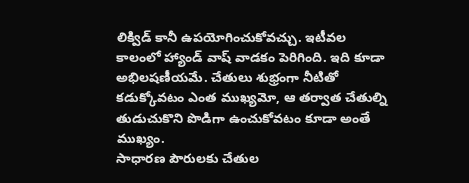లిక్విడ్ కానీ ఉపయోగించుకోవచ్చు. ఇటీవల కాలంలో హ్యాండ్ వాష్ వాడకం పెరిగింది. ఇది కూడా అభిలషణీయమే. చేతులు శుభ్రంగా నీటితో కడుక్కోవటం ఎంత ముఖ్యమో, ఆ తర్వాత చేతుల్ని తుడుచుకొని పొడిగా ఉంచుకోవటం కూడా అంతే ముఖ్యం.
సాధారణ పౌరులకు చేతుల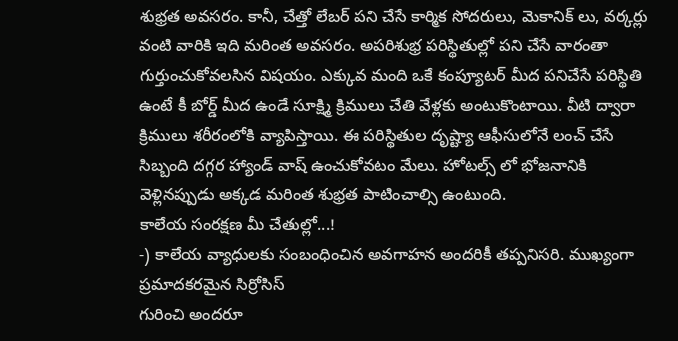శుభ్రత అవసరం. కానీ, చేత్తో లేబర్ పని చేసే కార్మిక సోదరులు, మెకానిక్ లు, వర్కర్లు వంటి వారికి ఇది మరింత అవసరం. అపరిశుభ్ర పరిస్థితుల్లో పని చేసే వారంతా గుర్తుంచుకోవలసిన విషయం. ఎక్కువ మంది ఒకే కంప్యూటర్ మీద పనిచేసే పరిస్థితి ఉంటే కీ బోర్డ్ మీద ఉండే సూక్ష్మి క్రిములు చేతి వేళ్లకు అంటుకొంటాయి. వీటి ద్వారా క్రిములు శరీరంలోకి వ్యాపిస్తాయి. ఈ పరిస్థితుల దృష్ట్యా ఆఫీసులోనే లంచ్ చేసే సిబ్బంది దగ్గర హ్యాండ్ వాష్ ఉంచుకోవటం మేలు. హోటల్స్ లో భోజనానికి వెళ్లినప్పుడు అక్కడ మరింత శుభ్రత పాటించాల్సి ఉంటుంది.
కాలేయ సంరక్షణ మీ చేతుల్లో...!
-) కాలేయ వ్యాధులకు సంబంధించిన అవగాహన అందరికీ తప్పనిసరి. ముఖ్యంగా ప్రమాదకరమైన సిర్రోసిస్
గురించి అందరూ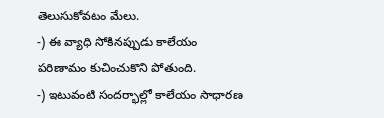తెలుసుకోవటం మేలు.
-) ఈ వ్యాధి సోకినప్పుడు కాలేయం పరిణామం కుచించుకొని పోతుంది.
-) ఇటువంటి సందర్భాల్లో కాలేయం సాధారణ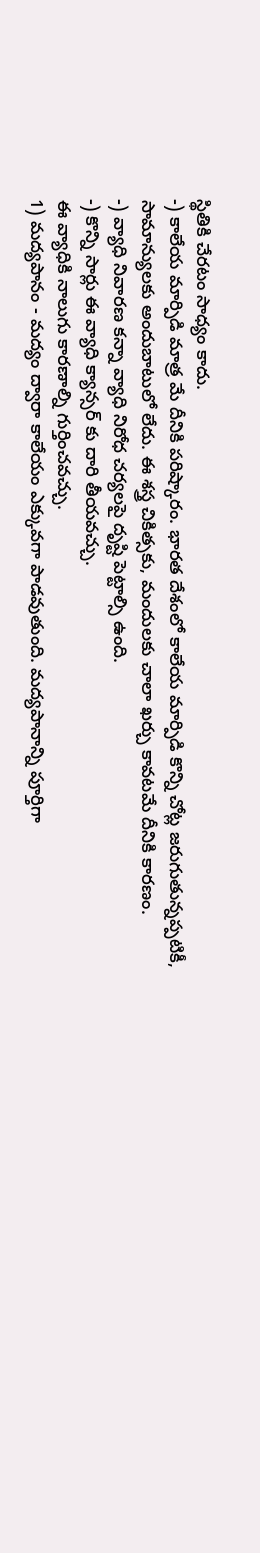స్థితికి చేరటం సాధ్యం కాదు.
-) కాలేయ మార్పిడి మాత్ర మే దీనికి పరిష్కారం. భారత దేశంలో కాలేయ మార్పిడి కొన్ని చోట్ల జరుగుతున్నప్పటికీ,
సామాన్యులకు అందుబాటులో లేదు. ఈ శస్త్ర చికిత్సకు, మందులకు చాలా ఖర్చు కావటమే దీనికి కారణం.
-) వ్యాధి నివారణ కన్నా వ్యాధి నిరోధ చర్యలపై దృష్టి పెట్టాల్సి ఉంది.
-) కొన్ని సార్లు ఈ వ్యాధి క్యాన్సర్ కు దారి తీయవచ్చు.
ఈ వ్యాధికి నాలుగు కారణాల్ని గుర్తించవచ్చు.
1) మద్యపానం - మద్యం ద్వారా కాలేయం ఎక్కువగా పాడవుతుంది. మద్యపానాన్ని పూర్తిగా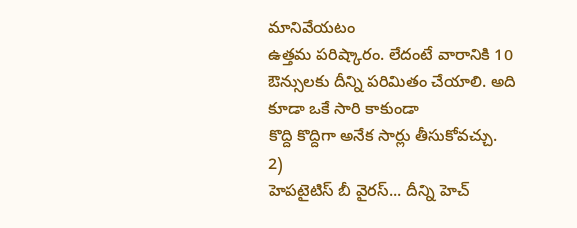మానివేయటం
ఉత్తమ పరిష్కారం. లేదంటే వారానికి 10 ఔన్సులకు దీన్ని పరిమితం చేయాలి. అది కూడా ఒకే సారి కాకుండా
కొద్ది కొద్దిగా అనేక సార్లు తీసుకోవచ్చు.
2)
హెపటైటిస్ బీ వైరస్... దీన్ని హెచ్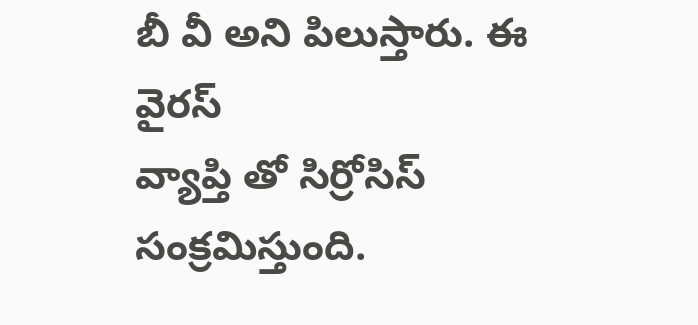బీ వీ అని పిలుస్తారు. ఈ వైరస్
వ్యాప్తి తో సిర్రోసిస్ సంక్రమిస్తుంది.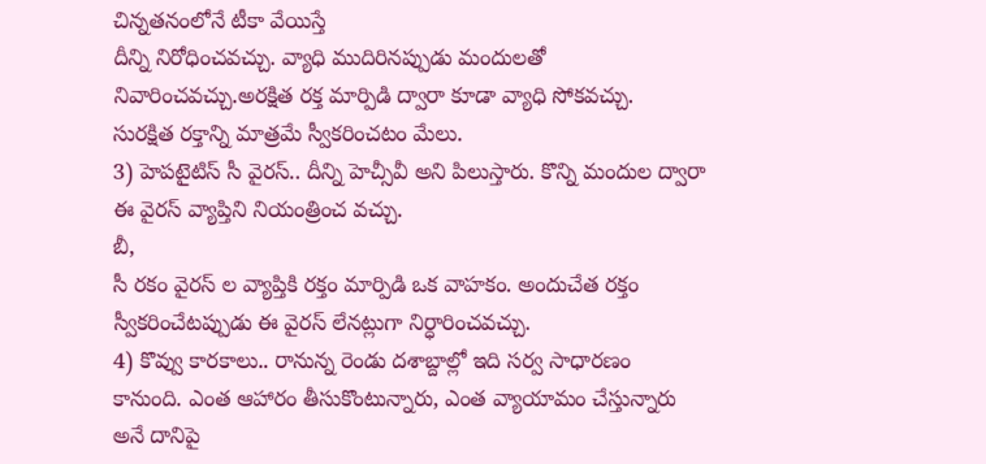చిన్నతనంలోనే టీకా వేయిస్తే
దీన్ని నిరోధించవచ్చు. వ్యాధి ముదిరినప్పుడు మందులతో
నివారించవచ్చు.అరక్షిత రక్త మార్పిడి ద్వారా కూడా వ్యాధి సోకవచ్చు.
సురక్షిత రక్తాన్ని మాత్రమే స్వీకరించటం మేలు.
3) హెపటైటిస్ సీ వైరస్.. దీన్ని హెచ్సీవీ అని పిలుస్తారు. కొన్ని మందుల ద్వారా ఈ వైరస్ వ్యాప్తిని నియంత్రించ వచ్చు.
బీ,
సీ రకం వైరస్ ల వ్యాప్తికి రక్తం మార్పిడి ఒక వాహకం. అందుచేత రక్తం
స్వీకరించేటప్పుడు ఈ వైరస్ లేనట్లుగా నిర్ధారించవచ్చు.
4) కొవ్వు కారకాలు.. రానున్న రెండు దశాబ్దాల్లో ఇది సర్వ సాధారణం
కానుంది. ఎంత ఆహారం తీసుకొంటున్నారు, ఎంత వ్యాయామం చేస్తున్నారు అనే దానిపై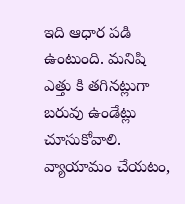ఇది ఆధార పడి ఉంటుంది. మనిషి ఎత్తు కి తగినట్లుగా బరువు ఉండేట్లు
చూసుకోవాలి. వ్యాయామం చేయటం,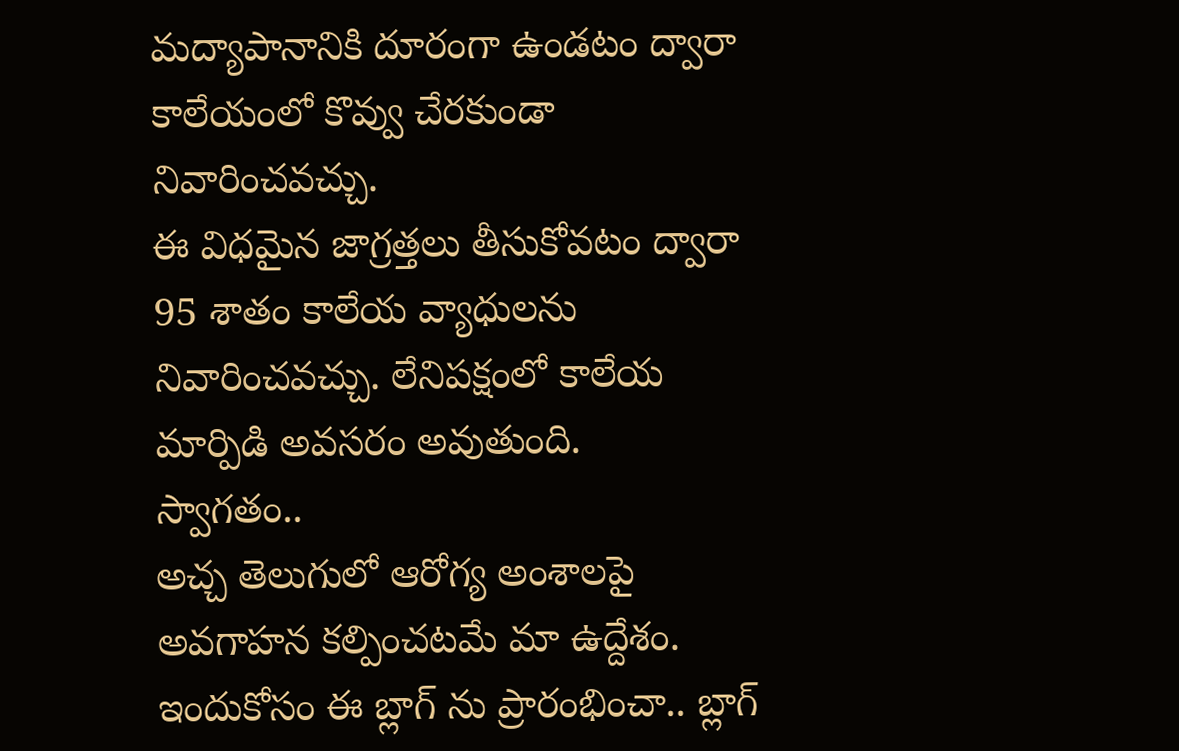మద్యాపానానికి దూరంగా ఉండటం ద్వారా
కాలేయంలో కొవ్వు చేరకుండా నివారించవచ్చు.
ఈ విధమైన జాగ్రత్తలు తీసుకోవటం ద్వారా 95 శాతం కాలేయ వ్యాధులను నివారించవచ్చు. లేనిపక్షంలో కాలేయ మార్పిడి అవసరం అవుతుంది.
స్వాగతం..
అచ్చ తెలుగులో ఆరోగ్య అంశాలపై అవగాహన కల్పించటమే మా ఉద్దేశం. ఇందుకోసం ఈ బ్లాగ్ ను ప్రారంభించా.. బ్లాగ్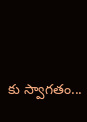కు స్వాగతం...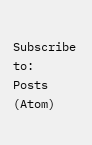Subscribe to:
Posts (Atom)